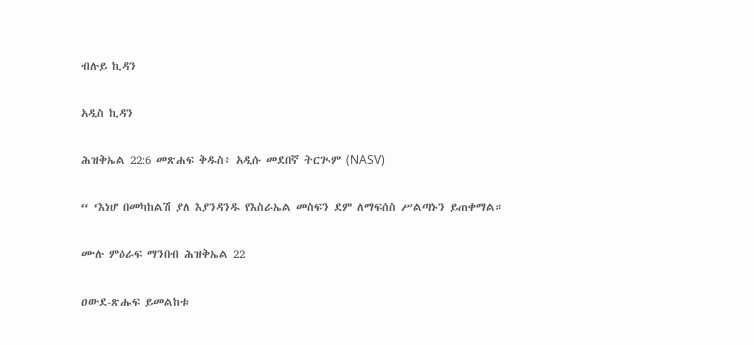ብሉይ ኪዳን

አዲስ ኪዳን

ሕዝቅኤል 22:6 መጽሐፍ ቅዱስ፥ አዲሱ መደበኛ ትርጒም (NASV)

“ ‘እነሆ በመካከልሽ ያለ እያንዳንዱ የእስራኤል መስፍን ደም ለማፍሰስ ሥልጣኑን ይጠቀማል።

ሙሉ ምዕራፍ ማንበብ ሕዝቅኤል 22

ዐውደ-ጽሑፍ ይመልከቱ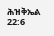ሕዝቅኤል 22:6